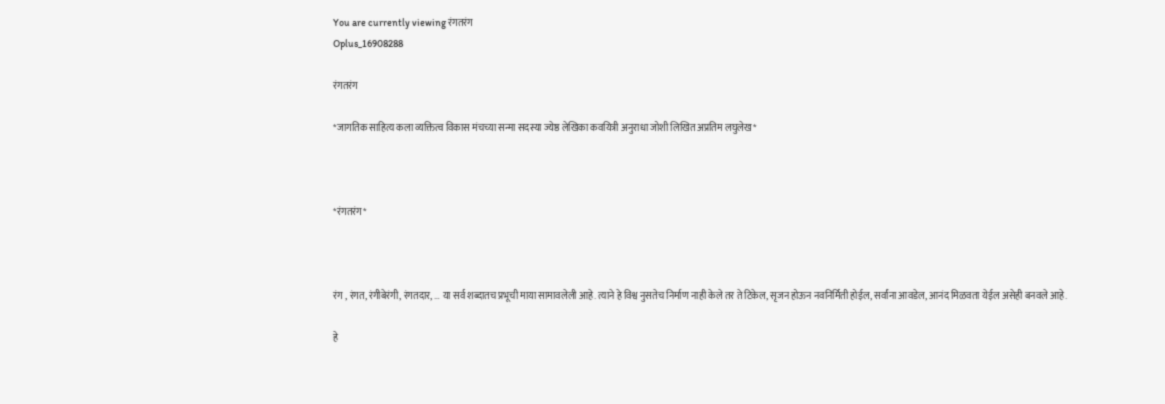You are currently viewing रंगतरंग
Oplus_16908288

रंगतरंग

*जागतिक साहित्य कला व्यक्तित्व विकास मंचच्या सन्मा सदस्या ज्येष्ठ लेखिका कवयित्री अनुराधा जोशी लिखित अप्रतिम लघुलेख*



*रंगतरंग*



रंग , रंगत, रंगीबेरंगी, रंगतदार, … या सर्व शब्दातच प्रभूची माया सामावलेली आहे. त्याने हे विश्व नुसतेच निर्माण नाही केले तर ते टिकेल, सृजन होऊन नवनिर्मिती होईल, सर्वांना आवडेल, आनंद मिळवता येईल असेही बनवले आहे.

हे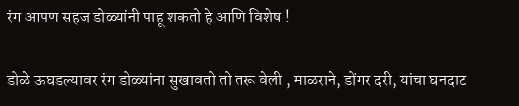रंग आपण सहज डोळ्यांनी पाहू शकतो हे आणि विशेष !

डोळे ऊघडल्यावर रंग डोळ्यांना सुखावतो तो तरू वेली , माळराने, डोंगर दरी, यांचा घनदाट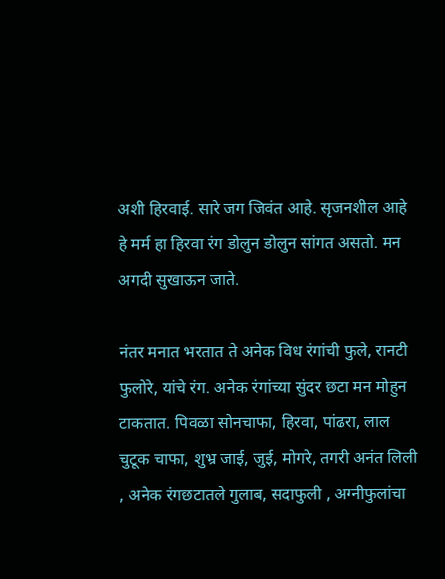अशी हिरवाई. सारे जग जिवंत आहे. सृजनशील आहे हे मर्म हा हिरवा रंग डोलुन डोलुन सांगत असतो. मन अगदी सुखाऊन जाते.

नंतर मनात भरतात ते अनेक विध रंगांची फुले, रानटी फुलोरे, यांचे रंग. अनेक रंगांच्या सुंदर छटा मन मोहुन टाकतात. पिवळा सोनचाफा, हिरवा, पांढरा, लाल चुटूक चाफा, शुभ्र जाई, जुई, मोगरे, तगरी अनंत लिली , अनेक रंगछटातले गुलाब, सदाफुली , अग्नीफुलांचा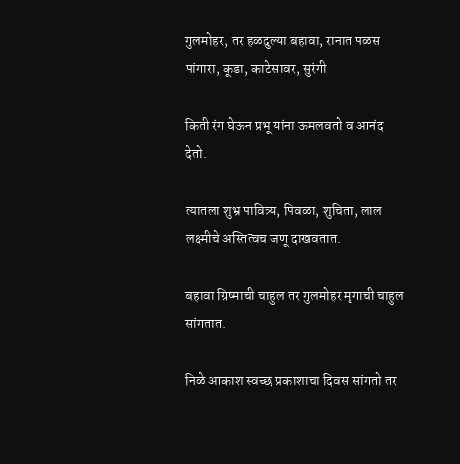गुलमोहर, तर हळदुल्या बहावा, रानात पळस पांगारा, कूडा, काटेसावर, सुरंगी

किती रंग घेऊन प्रभू यांना ऊमलवतो व आनंद देतो.

त्यातला शुभ्र पावित्र्य, पिवळा, शुचिता, लाल लक्ष्मीचे अस्तित्वच जणू दाखवतात.

बहावा ग्रिष्माची चाहुल तर गुलमोहर मृगाची चाहुल सांगतात.

निळे आकाश स्वच्छ प्रकाशाचा दिवस सांगतो तर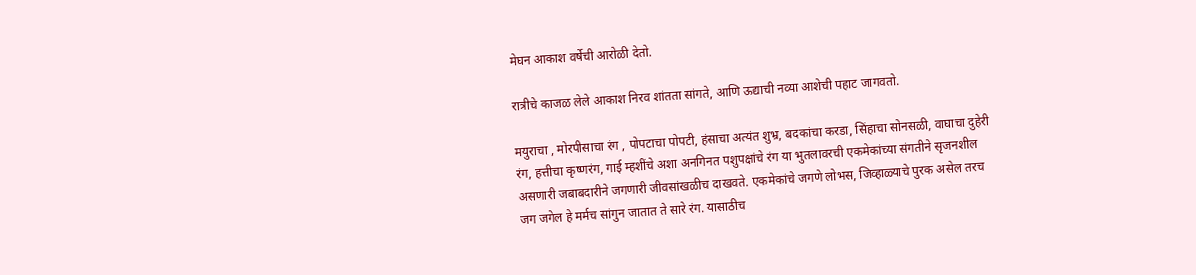मेघन आकाश वर्षेची आरोळी देतो.

रात्रीचे काजळ लेले आकाश निरव शांतता सांगते, आणि ऊद्याची नव्या आशेची पहाट जागवतो.

मयुराचा , मोरपीसाचा रंग , पोपटाचा पोपटी, हंसाचा अत्यंत शुभ्र, बदकांचा करडा, सिंहाचा सोनसळी, वाघाचा दुहेरी रंग, हत्तीचा कृष्णरंग, गाई म्हशींचे अशा अनगिनत पशुपक्षांचे रंग या भुतलावरची एकमेकांच्या संगतीने सृजनशील असणारी जबाबदारीने जगणारी जीवसांखळीच दाखवते. एकमेकांचे जगणे लोभस, जिव्हाळ्याचे पुरक असेल तरच जग जगेल हे मर्मच सांगुन जातात ते सारे रंग. यासाठीच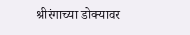श्रीरंगाच्या डोक्यावर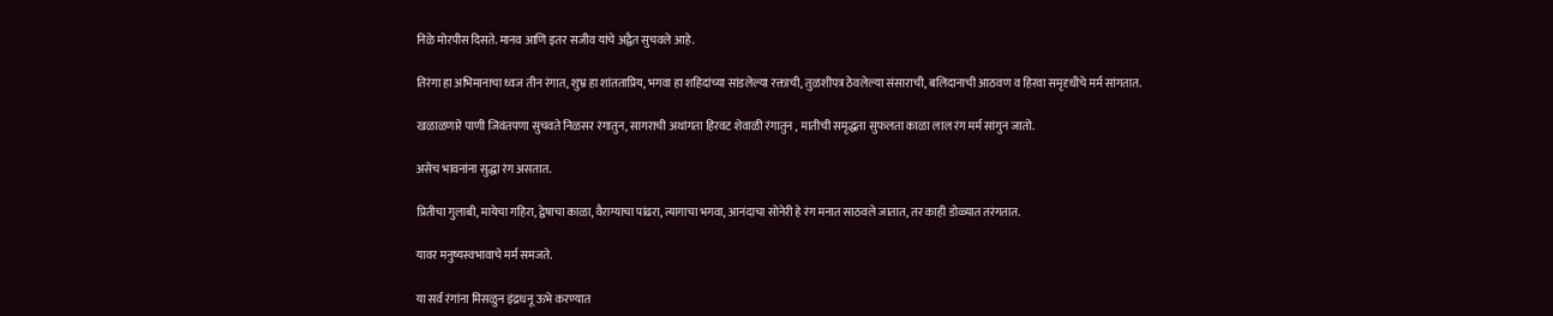निळे मोरपीस दिसते. मानव आणि इतर सजीव यांचे अद्वैत सुचवले आहे.

तिरंगा हा अभिमानाचा ध्वज तीन रंगात, शुभ्र हा शांतताप्रिय, भगवा हा शहिदांच्या सांडलेल्या रक्ताची, तुळशीपत्र ठेवलेल्या संसाराची, बलिदानाची आठवण व हिरवा समृदृधीचे मर्म सांगतात.

खळाळणारे पाणी जिवंतपणा सुचवते निळसर रंगातुन, सागराची अथांगता हिरवट शेवाळी रंगातुन , मातीची समृद्धता सुफलता काळा लाल रंग मर्म सांगुन जातो.

असेच भावनांना सुद्धा रंग असतात.

प्रितीचा गुलाबी, मायेचा गहिरा, द्वेषाचा काळा, वैराग्याचा पांढरा, त्यागाचा भगवा, आनंदाचा सोनेरी हे रंग मनात साठवले जातात, तर काही डोळ्यात तरंगतात.

यावर मनुष्यस्वभावाचे मर्म समजते.

या सर्व रंगांना मिसळुन इंद्रधनू ऊभे करण्यात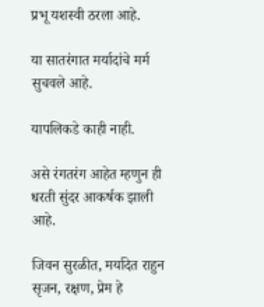प्रभू यशस्वी ठरला आहे.

या सातरंगात मर्यादांचे मर्म सुचवले आहे.

यापलिकडे काही नाही.

असे रंगतरंग आहेत म्हणुन ही धरती सुंदर आकर्षक झाली आहे.

जिवन सुरळीत, मर्यादेत राहुन सृजन, रक्षण, प्रेम हे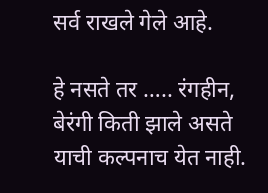सर्व राखले गेले आहे.

हे नसते तर ….. रंगहीन, बेरंगी किती झाले असते याची कल्पनाच येत नाही.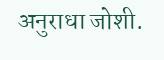अनुराधा जोशी.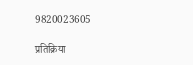9820023605

प्रतिक्रिया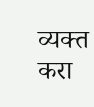व्यक्त करा